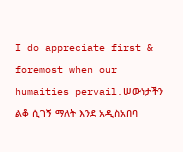I do appreciate first & foremost when our humaities pervail.ሠውነታችን ልቆ ሲገኝ ማለት እንደ አዲስአበባ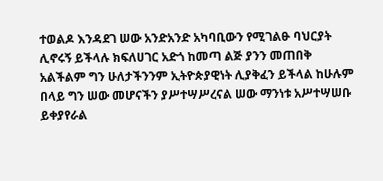ተወልዶ እንዳደገ ሠው አንድአንድ አካባቢውን የሚገልፁ ባህርያት ሊኖሩኝ ይችላሉ ክፍለሀገር አድጎ ከመጣ ልጅ ያንን መጠበቅ አልችልም ግን ሁለታችንንም ኢትዮጵያዊነት ሊያቅፈን ይችላል ከሁሉም በላይ ግን ሠው መሆናችን ያሥተሣሥረናል ሠው ማንነቱ አሥተሣሠቡ ይቀያየራል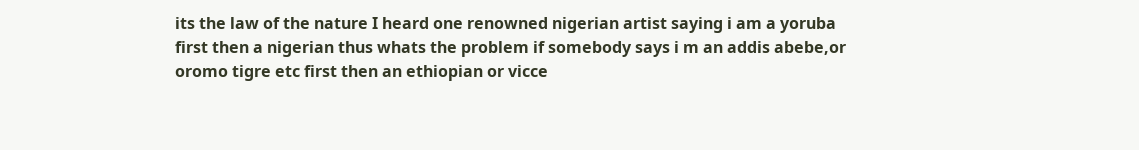its the law of the nature I heard one renowned nigerian artist saying i am a yoruba first then a nigerian thus whats the problem if somebody says i m an addis abebe,or oromo tigre etc first then an ethiopian or vicce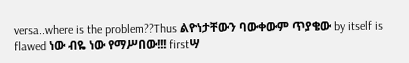versa..where is the problem??Thus ልዮነታቸውን ባውቀውም ጥያቄው by itself is flawed ነው ብዬ ነው የማሥበው!!! firstሣ